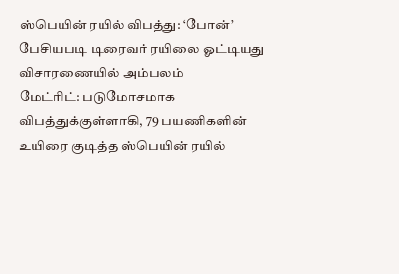ஸ்பெயின் ரயில் விபத்து: ‘போன்’ பேசியபடி டிரைவர் ரயிலை ஓட்டியது விசாரணையில் அம்பலம்
மேட்ரிட்: படுமோசமாக விபத்துக்குள்ளாகி, 79 பயணிகளின் உயிரை குடித்த ஸ்பெயின் ரயில்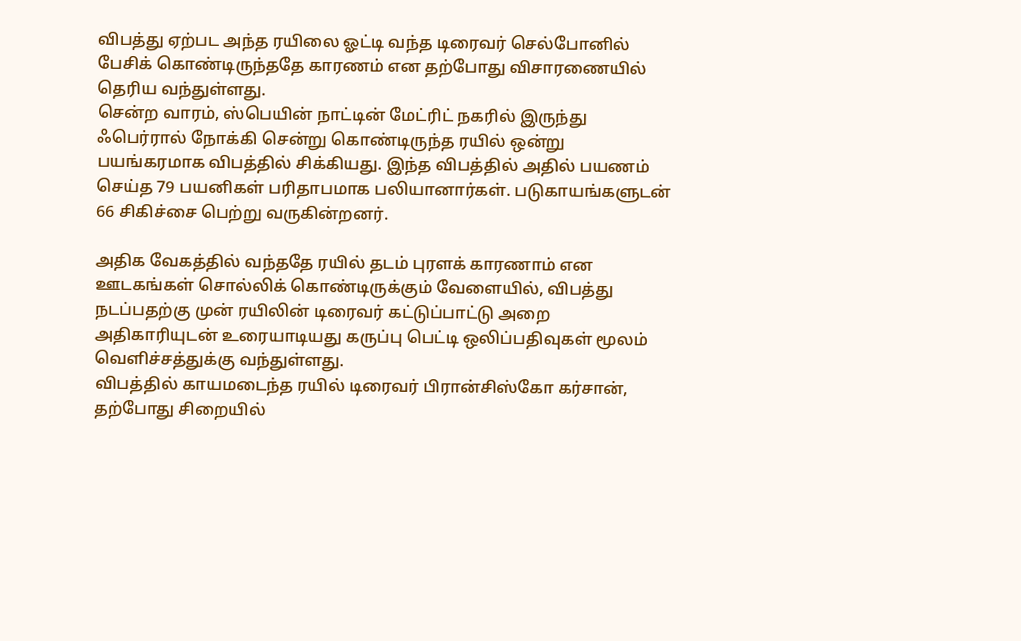விபத்து ஏற்பட அந்த ரயிலை ஓட்டி வந்த டிரைவர் செல்போனில் பேசிக் கொண்டிருந்ததே காரணம் என தற்போது விசாரணையில் தெரிய வந்துள்ளது.
சென்ற வாரம், ஸ்பெயின் நாட்டின் மேட்ரிட் நகரில் இருந்து ஃபெர்ரால் நோக்கி சென்று கொண்டிருந்த ரயில் ஒன்று பயங்கரமாக விபத்தில் சிக்கியது. இந்த விபத்தில் அதில் பயணம் செய்த 79 பயனிகள் பரிதாபமாக பலியானார்கள். படுகாயங்களுடன் 66 சிகிச்சை பெற்று வருகின்றனர்.

அதிக வேகத்தில் வந்ததே ரயில் தடம் புரளக் காரணாம் என ஊடகங்கள் சொல்லிக் கொண்டிருக்கும் வேளையில், விபத்து நடப்பதற்கு முன் ரயிலின் டிரைவர் கட்டுப்பாட்டு அறை அதிகாரியுடன் உரையாடியது கருப்பு பெட்டி ஒலிப்பதிவுகள் மூலம் வெளிச்சத்துக்கு வந்துள்ளது.
விபத்தில் காயமடைந்த ரயில் டிரைவர் பிரான்சிஸ்கோ கர்சான், தற்போது சிறையில்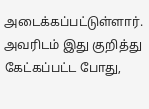அடைக்கப்பட்டுள்ளார். அவரிடம் இது குறித்து கேட்கப்பட்ட போது,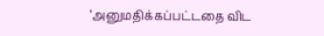‘அனுமதிக்கப்பட்டதை விட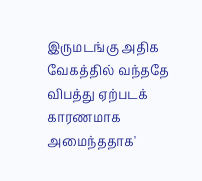இருமடங்கு அதிக வேகத்தில் வந்ததே விபத்து ஏற்படக் காரணமாக அமைந்ததாக'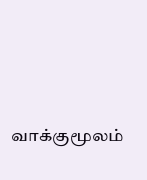வாக்குமூலம்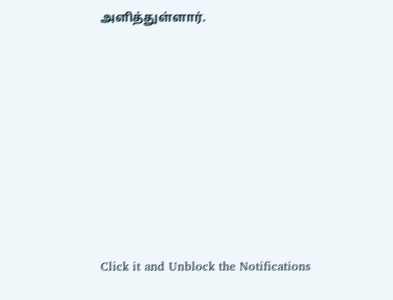அளித்துள்ளார்.












Click it and Unblock the Notifications